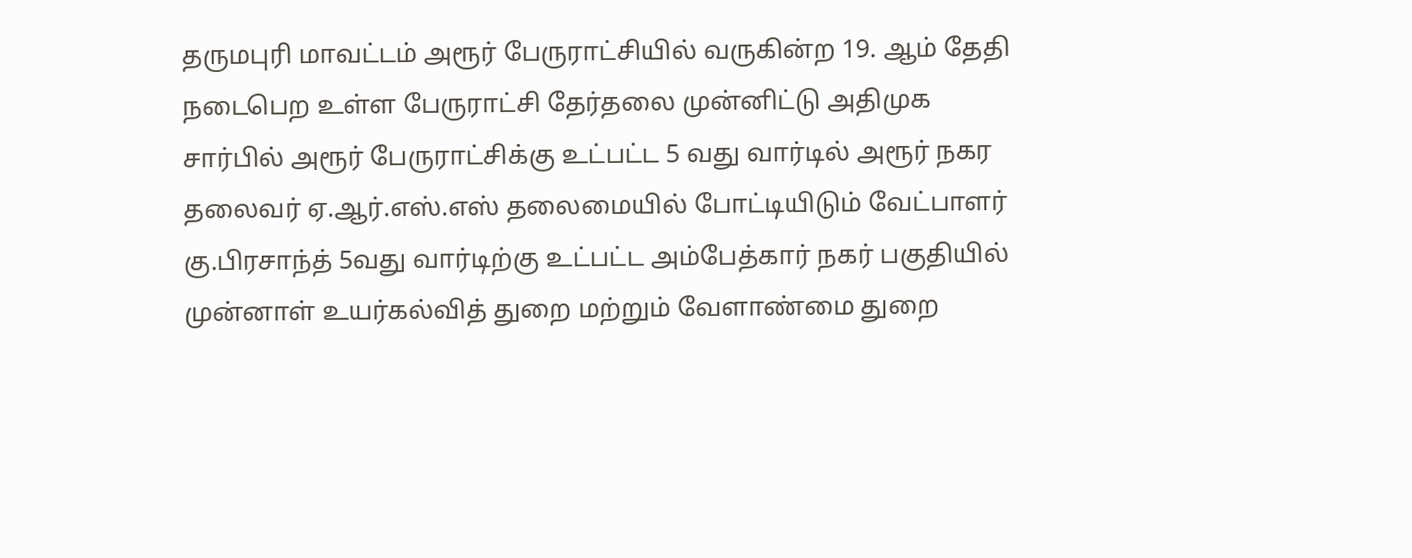தருமபுரி மாவட்டம் அரூர் பேருராட்சியில் வருகின்ற 19. ஆம் தேதி நடைபெற உள்ள பேருராட்சி தேர்தலை முன்னிட்டு அதிமுக சார்பில் அரூர் பேருராட்சிக்கு உட்பட்ட 5 வது வார்டில் அரூர் நகர தலைவர் ஏ.ஆர்.எஸ்.எஸ் தலைமையில் போட்டியிடும் வேட்பாளர் கு.பிரசாந்த் 5வது வார்டிற்கு உட்பட்ட அம்பேத்கார் நகர் பகுதியில் முன்னாள் உயர்கல்வித் துறை மற்றும் வேளாண்மை துறை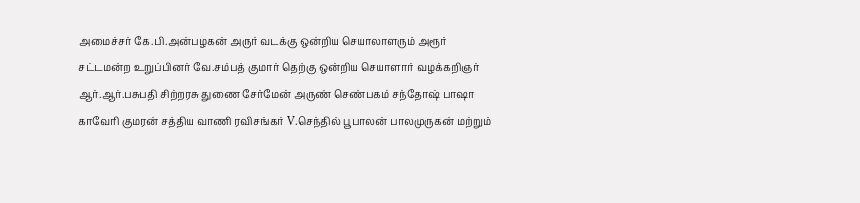அமைச்சர் கே.பி.அன்பழகன் அருர் வடக்கு ஒன்றிய செயாலாளரும் அரூர் சட்டமன்ற உறுப்பினர் வே.சம்பத் குமார் தெற்கு ஒன்றிய செயாளார் வழக்கறிஞர் ஆர்.ஆர்.பசுபதி சிற்றரசு துணை சேர்மேன் அருண் செண்பகம் சந்தோஷ் பாஷா காவேரி குமரன் சத்திய வாணி ரவிசங்கர் V.செந்தில் பூபாலன் பாலமுருகன் மற்றும்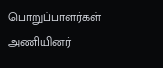பொறுப்பாளர்கள் அணியினர்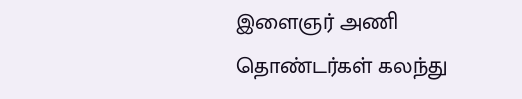இளைஞர் அணி தொண்டர்கள் கலந்து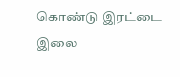கொண்டு இரட்டை இலை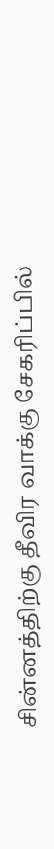சின்னத்திற்கு தீவிர வாக்கு சேகரிப்பில்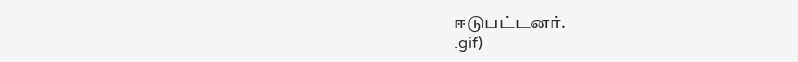ஈடுபட்டனர்.
.gif)